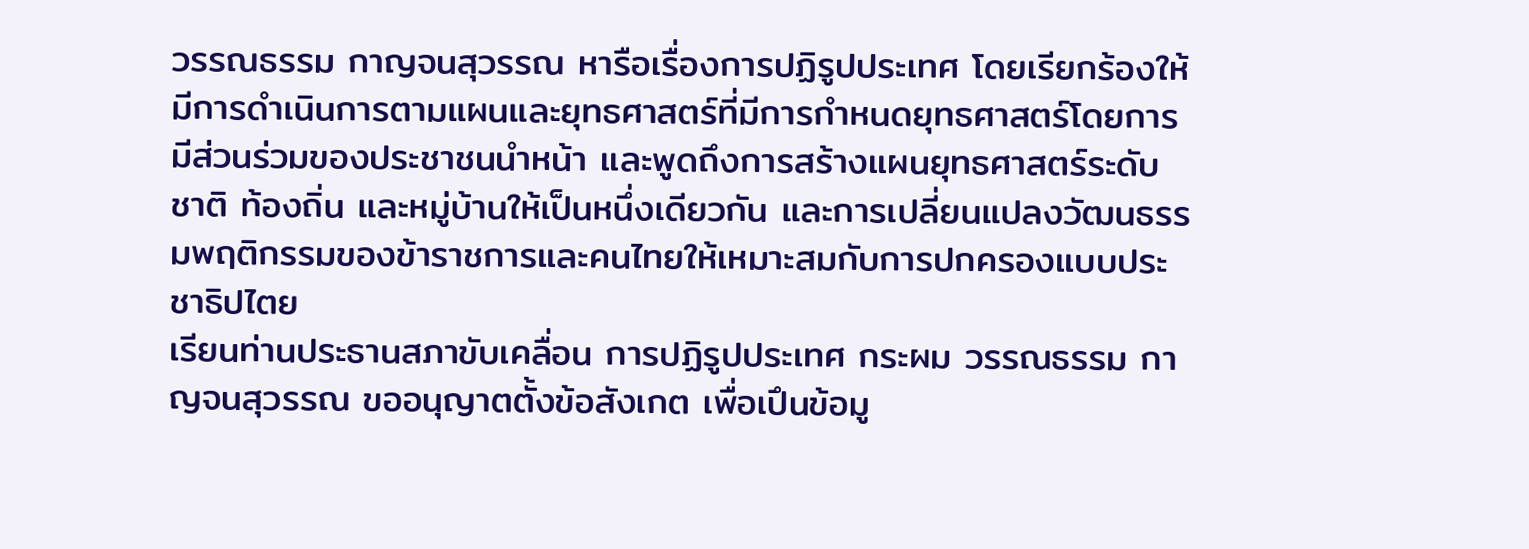วรรณธรรม กาญจนสุวรรณ หารือเรื่องการปฏิรูปประเทศ โดยเรียกร้องให้มีการดำเนินการตามแผนและยุทธศาสตร์ที่มีการกำหนดยุทธศาสตร์โดยการมีส่วนร่วมของประชาชนนำหน้า และพูดถึงการสร้างแผนยุทธศาสตร์ระดับชาติ ท้องถิ่น และหมู่บ้านให้เป็นหนึ่งเดียวกัน และการเปลี่ยนแปลงวัฒนธรรมพฤติกรรมของข้าราชการและคนไทยให้เหมาะสมกับการปกครองแบบประชาธิปไตย
เรียนท่านประธานสภาขับเคลื่อน การปฏิรูปประเทศ กระผม วรรณธรรม กาญจนสุวรรณ ขออนุญาตตั้งข้อสังเกต เพื่อเปึนข้อมู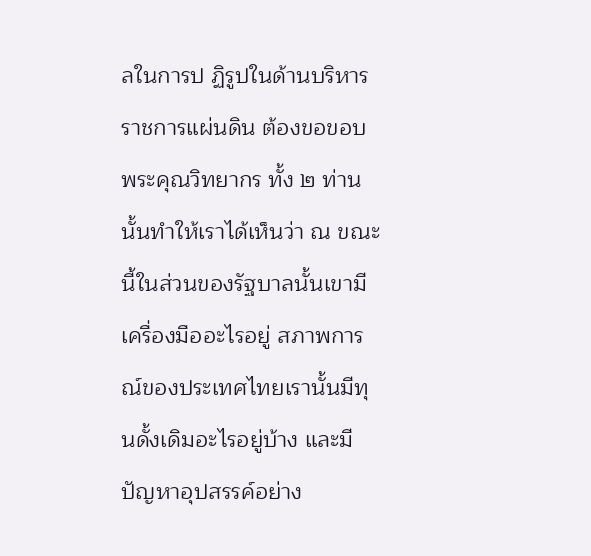ลในการป ฏิรูปในด้านบริหารราชการแผ่นดิน ต้องขอขอบพระคุณวิทยากร ทั้ง ๒ ท่านนั้นทําให้เราได้เห็นว่า ณ ขณะนี้ในส่วนของรัฐบาลนั้นเขามีเครื่องมืออะไรอยู่ สภาพการณ์ของประเทศไทยเรานั้นมีทุนดั้งเดิมอะไรอยู่บ้าง และมีปัญหาอุปสรรค์อย่าง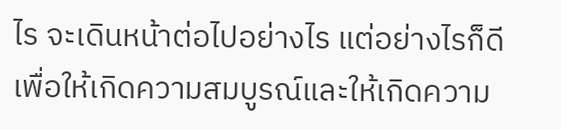ไร จะเดินหน้าต่อไปอย่างไร แต่อย่างไรก็ดีเพื่อให้เกิดความสมบูรณ์และให้เกิดความ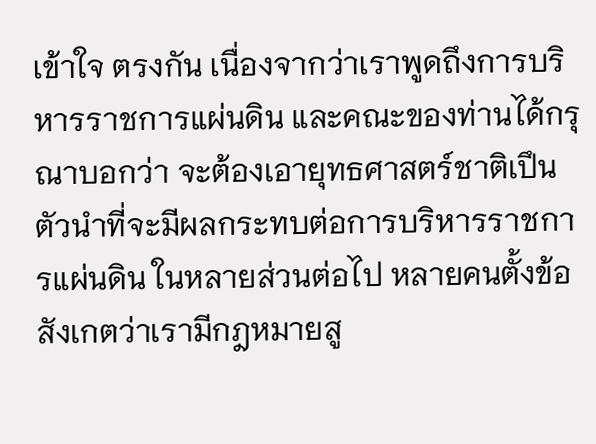เข้าใจ ตรงกัน เนื่องจากว่าเราพูดถึงการบริหารราชการแผ่นดิน และคณะของท่านได้กรุณาบอกว่า จะต้องเอายุทธศาสตร์ชาติเปึนตัวนำที่จะมีผลกระทบต่อการบริหารราชการแผ่นดิน ในหลายส่วนต่อไป หลายคนตั้งข้อสังเกตว่าเรามีกฎหมายสู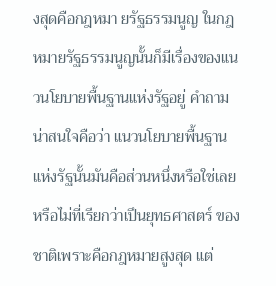งสุดคือกฎหมา ยรัฐธรรมนูญ ในกฎหมายรัฐธรรมนูญนั้นก็มีเรื่องของแนวนโยบายพื้นฐานแห่งรัฐอยู่ คำถามน่าสนใจคือว่า แนวนโยบายพื้นฐานแห่งรัฐนั้นมันคือส่วนหนึ่งหรือใช่เลยหรือไม่ที่เรียกว่าเปึนยุทธศาสตร์ ของชาติเพราะคือกฎหมายสูงสุด แต่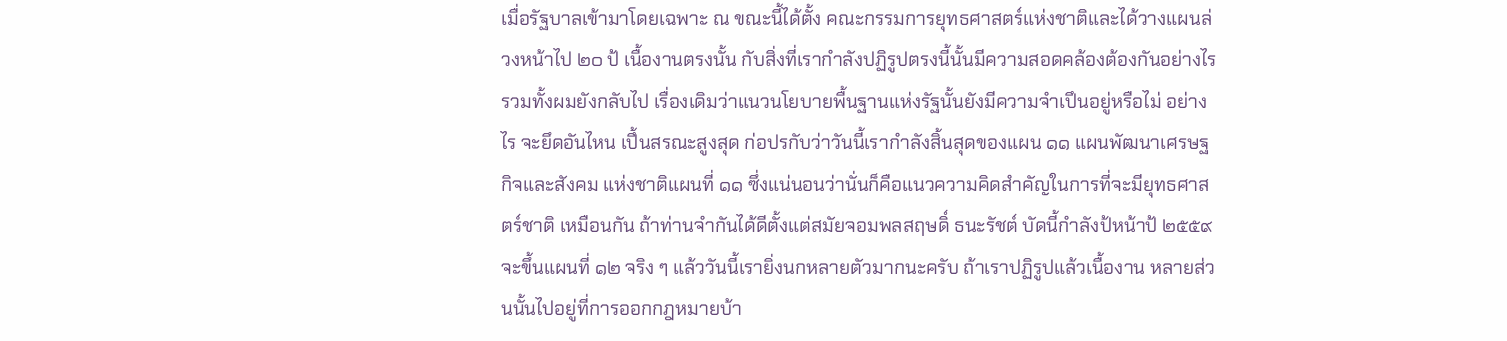เมื่อรัฐบาลเข้ามาโดยเฉพาะ ณ ขณะนี้ได้ตั้ง คณะกรรมการยุทธศาสตร์แห่งชาติและได้วางแผนล่วงหน้าไป ๒๐ ป้ เนื้องานตรงนั้น กับสิ่งที่เรากําลังปฏิรูปตรงนี้นั้นมีความสอดคล้องต้องกันอย่างไร รวมทั้งผมยังกลับไป เรื่องเดิมว่าแนวนโยบายพื้นฐานแห่งรัฐนั้นยังมีความจําเปึนอยู่หรือไม่ อย่างไร จะยึดอันไหน เปึ้นสรณะสูงสุด ก่อปรกับว่าวันนี้เรากำลังสิ้นสุดของแผน ๑๑ แผนพัฒนาเศรษฐกิจและสังคม แห่งชาติแผนที่ ๑๑ ซึ่งแน่นอนว่านั่นก็คือแนวความคิดสําคัญในการที่จะมียุทธศาสตร์ชาติ เหมือนกัน ถ้าท่านจำกันได้ดีตั้งแต่สมัยจอมพลสฤษดิ์ ธนะรัชต์ บัดนี้กำลังป้หน้าป้ ๒๕๕๙ จะขึ้นแผนที่ ๑๒ จริง ๆ แล้ววันนี้เรายิ่งนกหลายตัวมากนะครับ ถ้าเราปฏิรูปแล้วเนื้องาน หลายส่วนนั้นไปอยู่ที่การออกกฎหมายบ้า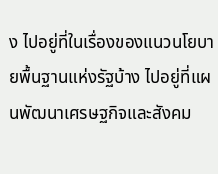ง ไปอยู่ที่ในเรื่องของแนวนโยบายพื้นฐานแห่งรัฐบ้าง ไปอยู่ที่แผนพัฒนาเศรษฐกิจและสังคม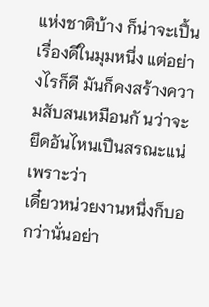แห่งชาติบ้าง ก็น่าจะเปึ้นเรื่องดีในมุมหนึ่ง แต่อย่างไรก็ดี มันก็คงสร้างความสับสนเหมือนกั นว่าจะยึดอันไหนเปึนสรณะแน่ เพราะว่า
เดี๋ยวหน่วยงานหนึ่งก็บอกว่านั่นอย่า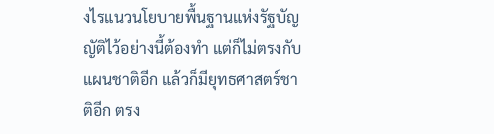งไรแนวนโยบายพื้นฐานแห่งรัฐบัญญัติไว้อย่างนี้ต้องทำ แต่ก็ไม่ตรงกับแผนชาติอีก แล้วก็มียุทธศาสตร์ชาติอีก ตรง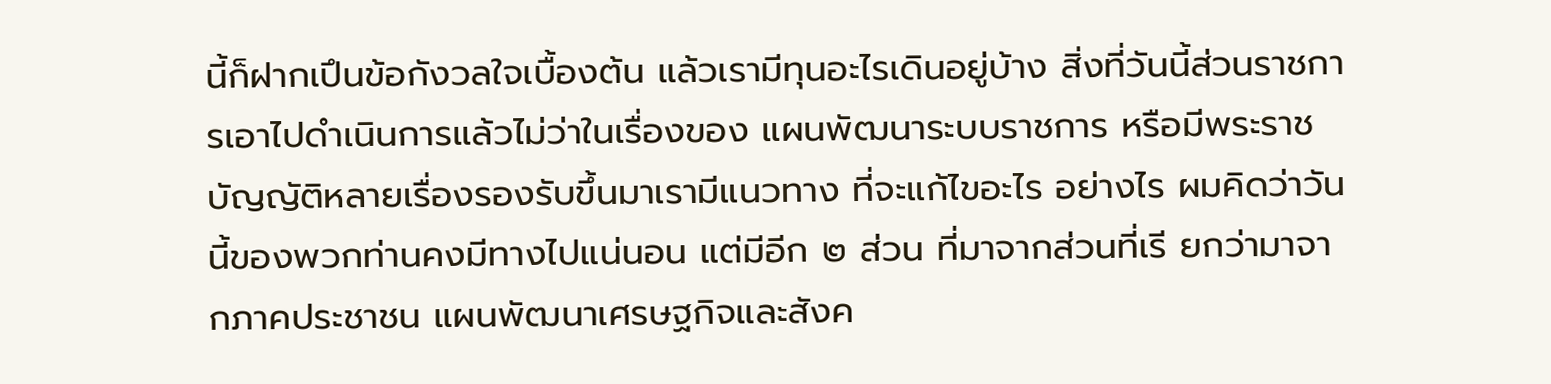นี้ก็ฝากเปึนข้อกังวลใจเบื้องต้น แล้วเรามีทุนอะไรเดินอยู่บ้าง สิ่งที่วันนี้ส่วนราชการเอาไปดําเนินการแล้วไม่ว่าในเรื่องของ แผนพัฒนาระบบราชการ หรือมีพระราชบัญญัติหลายเรื่องรองรับขึ้นมาเรามีแนวทาง ที่จะแก้ไขอะไร อย่างไร ผมคิดว่าวันนี้ของพวกท่านคงมีทางไปแน่นอน แต่มีอีก ๒ ส่วน ที่มาจากส่วนที่เรี ยกว่ามาจากภาคประชาชน แผนพัฒนาเศรษฐกิจและสังค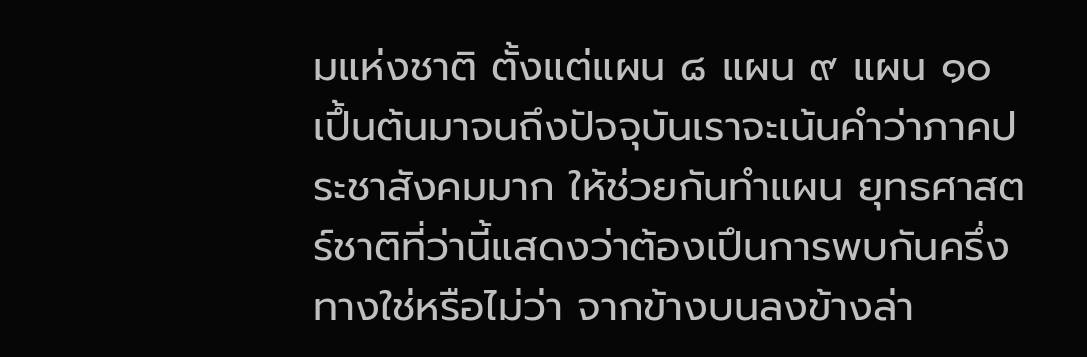มแห่งชาติ ตั้งแต่แผน ๘ แผน ๙ แผน ๑๐ เปึ้นต้นมาจนถึงปัจจุบันเราจะเน้นคำว่าภาคประชาสังคมมาก ให้ช่วยกันทำแผน ยุทธศาสตร์ชาติที่ว่านี้แสดงว่าต้องเปึนการพบกันครึ่งทางใช่หรือไม่ว่า จากข้างบนลงข้างล่า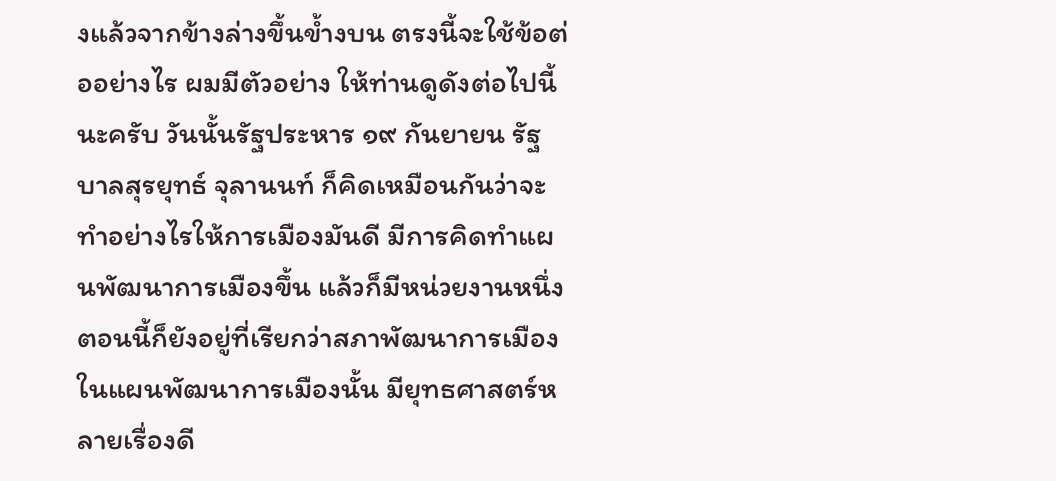งแล้วจากข้างล่างขึ้นข้ำงบน ตรงนี้จะใช้ข้อต่ออย่างไร ผมมีตัวอย่าง ให้ท่านดูดังต่อไปนี้นะครับ วันนั้นรัฐประหาร ๑๙ กันยายน รัฐบาลสุรยุทธ์ จุลานนท์ ก็คิดเหมือนกันว่าจะทําอย่างไรให้การเมืองมันดี มีการคิดทําแผนพัฒนาการเมืองขึ้น แล้วก็มีหน่วยงานหนึ่งตอนนี้ก็ยังอยู่ที่เรียกว่าสภาพัฒนาการเมือง ในแผนพัฒนาการเมืองนั้น มียุทธศาสตร์หลายเรื่องดี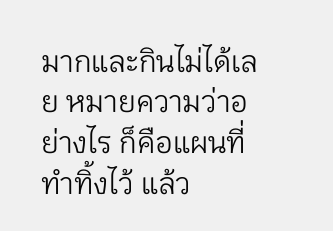มากและกินไม่ได้เลย หมายความว่าอย่างไร ก็คือแผนที่ทําทิ้งไว้ แล้ว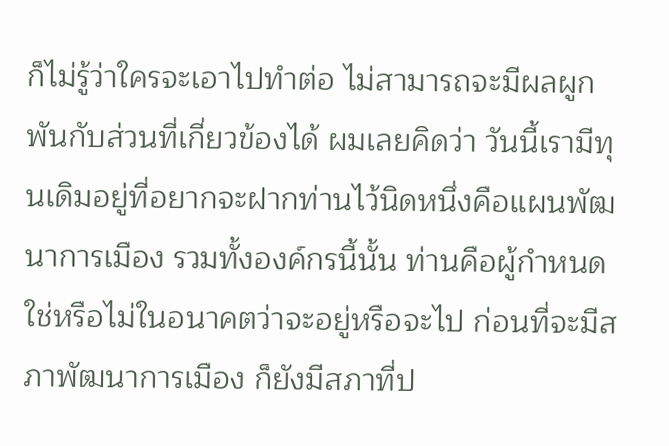ก็ไม่รู้ว่าใครจะเอาไปทำต่อ ไม่สามารถจะมีผลผูกพันกับส่วนที่เกี่ยวข้องได้ ผมเลยคิดว่า วันนี้เรามีทุนเดิมอยู่ที่อยากจะฝากท่านไว้นิดหนึ่งคือแผนพัฒนาการเมือง รวมทั้งองค์กรนี้นั้น ท่านคือผู้กำหนดใช่หรือไม่ในอนาคตว่าจะอยู่หรือจะไป ก่อนที่จะมีสภาพัฒนาการเมือง ก็ยังมีสภาที่ป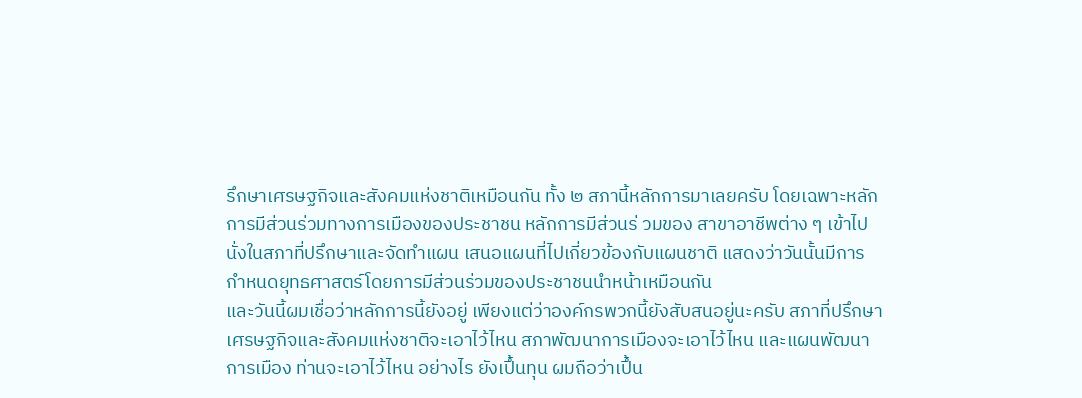รึกษาเศรษฐกิจและสังคมแห่งชาติเหมือนกัน ทั้ง ๒ สภานี้หลักการมาเลยครับ โดยเฉพาะหลักการมีส่วนร่วมทางการเมืองของประชาชน หลักการมีส่วนร่ วมของ สาขาอาชีพต่าง ๆ เข้าไปนั่งในสภาที่ปรึกษาและจัดทำแผน เสนอแผนที่ไปเกี่ยวข้องกับแผนชาติ แสดงว่าวันนั้นมีการกำหนดยุทธศาสตร์โดยการมีส่วนร่วมของประชาชนนำหน้าเหมือนกัน
และวันนี้ผมเชื่อว่าหลักการนี้ยังอยู่ เพียงแต่ว่าองค์กรพวกนี้ยังสับสนอยู่นะครับ สภาที่ปรึกษาเศรษฐกิจและสังคมแห่งชาติจะเอาไว้ไหน สภาพัฒนาการเมืองจะเอาไว้ไหน และแผนพัฒนาการเมือง ท่านจะเอาไว้ไหน อย่างไร ยังเปึ้นทุน ผมถือว่าเปึ้น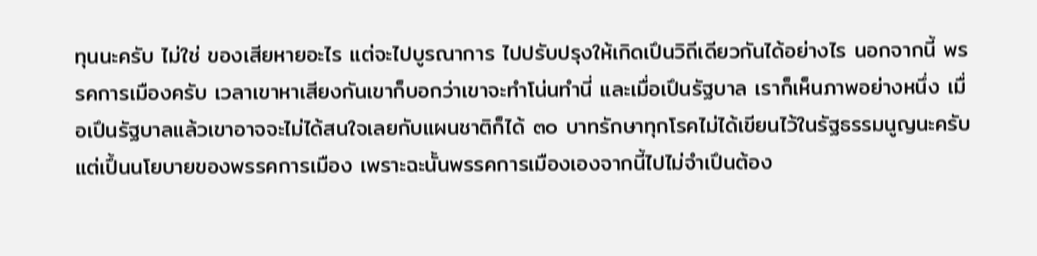ทุนนะครับ ไม่ใช่ ของเสียหายอะไร แต่จะไปบูรณาการ ไปปรับปรุงให้เกิดเปึนวิถีเดียวกันได้อย่างไร นอกจากนี้ พรรคการเมืองครับ เวลาเขาหาเสียงกันเขาก็บอกว่าเขาจะทำโน่นทำนี่ และเมื่อเปึนรัฐบาล เราก็เห็นภาพอย่างหนึ่ง เมื่อเปึนรัฐบาลแล้วเขาอาจจะไม่ได้สนใจเลยกับแผนชาติก็ได้ ๓๐ บาทรักษาทุกโรคไม่ได้เขียนไว้ในรัฐธรรมนูญนะครับ แต่เปึ้นนโยบายของพรรคการเมือง เพราะฉะนั้นพรรคการเมืองเองจากนี้ไปไม่จำเปึนต้อง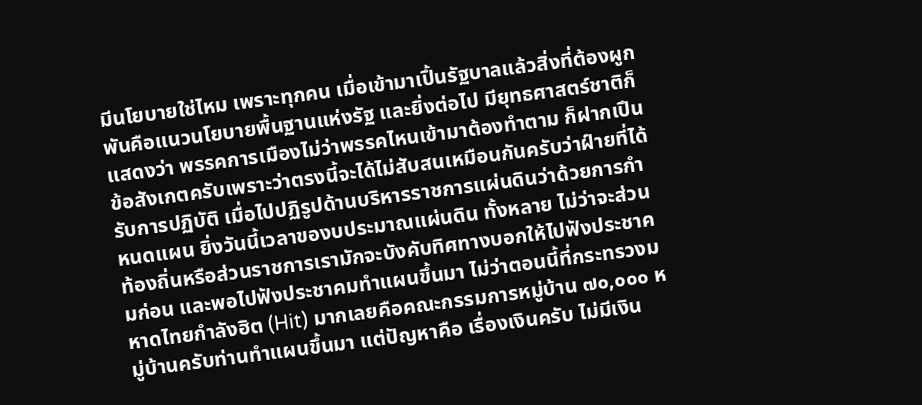มีนโยบายใช่ไหม เพราะทุกคน เมื่อเข้ามาเปึ้นรัฐบาลแล้วสิ่งที่ต้องผูกพันคือแนวนโยบายพื้นฐานแห่งรัฐ และยิ่งต่อไป มียุทธศาสตร์ชาติก็แสดงว่า พรรคการเมืองไม่ว่าพรรคไหนเข้ามาต้องทำตาม ก็ฝากเปึน ข้อสังเกตครับเพราะว่าตรงนี้จะได้ไม่สับสนเหมือนกันครับว่าฝ์ายที่ได้รับการปฏิบัติ เมื่อไปปฏิรูปด้านบริหารราชการแผ่นดินว่าด้วยการกำหนดแผน ยิ่งวันนี้เวลาของบประมาณแผ่นดิน ทั้งหลาย ไม่ว่าจะส่วนท้องถิ่นหรือส่วนราชการเรามักจะบังคับทิศทางบอกให้ไปฟังประชาคมก่อน และพอไปฟังประชาคมทำแผนขึ้นมา ไม่ว่าตอนนี้ที่กระทรวงมหาดไทยกำลังฮิต (Hit) มากเลยคือคณะกรรมการหมู่บ้าน ๗๐,๐๐๐ หมู่บ้านครับท่านทำแผนขึ้นมา แต่ปัญหาคือ เรื่องเงินครับ ไม่มีเงิน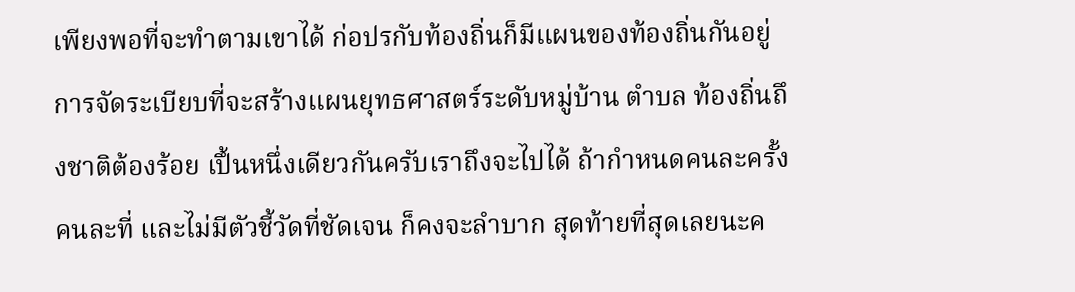เพียงพอที่จะทำตามเขาได้ ก่อปรกับท้องถิ่นก็มีแผนของท้องถิ่นกันอยู่ การจัดระเบียบที่จะสร้างแผนยุทธศาสตร์ระดับหมู่บ้าน ตำบล ท้องถิ่นถึงชาติต้องร้อย เปึ้นหนึ่งเดียวกันครับเราถึงจะไปได้ ถ้ากําหนดคนละครั้งคนละที่ และไม่มีตัวชี้วัดที่ชัดเจน ก็คงจะลําบาก สุดท้ายที่สุดเลยนะค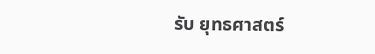รับ ยุทธศาสตร์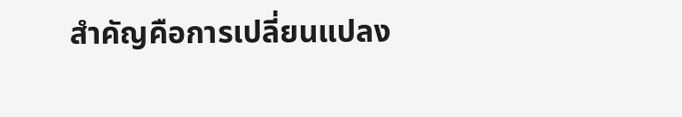สําคัญคือการเปลี่ยนแปลง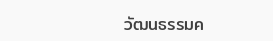วัฒนธรรมค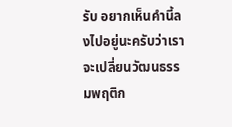รับ อยากเห็นคํานี้ลงไปอยู่นะครับว่าเราจะเปลี่ยนวัฒนธรรมพฤติก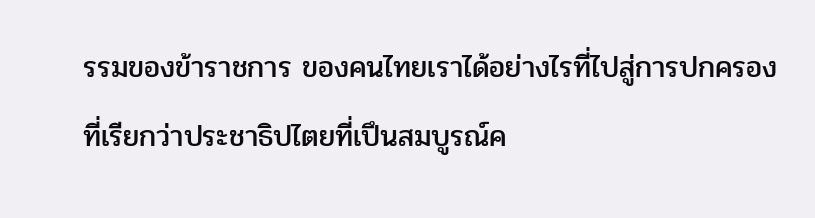รรมของข้าราชการ ของคนไทยเราได้อย่างไรที่ไปสู่การปกครองที่เรียกว่าประชาธิปไตยที่เปึนสมบูรณ์ค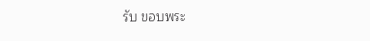รับ ขอบพระ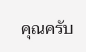คุณครับ